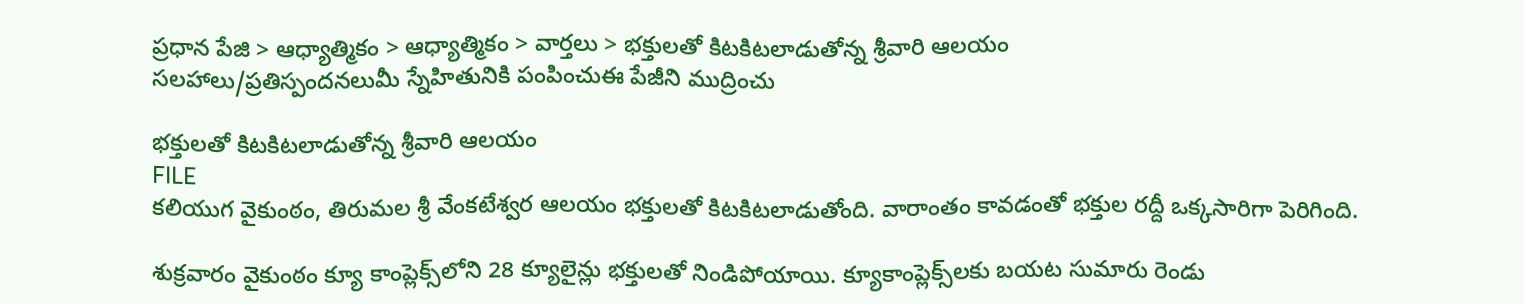ప్రధాన పేజి > ఆధ్యాత్మికం > ఆధ్యాత్మికం > వార్తలు > భక్తులతో కిటకిటలాడుతోన్న శ్రీవారి ఆలయం
సలహాలు/ప్రతిస్పందనలుమీ స్నేహితునికి పంపించుఈ పేజీని ముద్రించు

భక్తులతో కిటకిటలాడుతోన్న శ్రీవారి ఆలయం
FILE
కలియుగ వైకుంఠం, తిరుమల శ్రీ వేంకటేశ్వర ఆలయం భక్తులతో కిటకిటలాడుతోంది. వారాంతం కావడంతో భక్తుల రద్దీ ఒక్కసారిగా పెరిగింది.

శుక్రవారం వైకుంఠం క్యూ కాంప్లెక్స్‌లోని 28 క్యూలైన్లు భక్తులతో నిండిపోయాయి. క్యూకాంప్లెక్స్‌లకు బయట సుమారు రెండు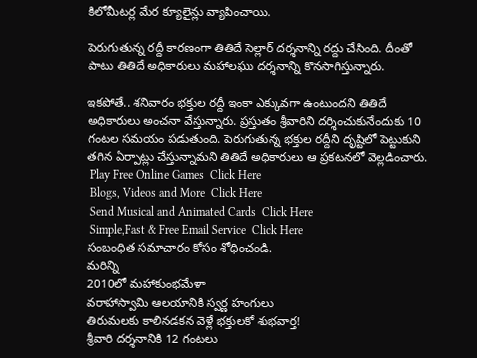కిలోమీటర్ల మేర క్యూలైన్లు వ్యాపించాయి.

పెరుగుతున్న రద్దీ కారణంగా తితిదే సెల్లార్ దర్శనాన్ని రద్దు చేసింది. దీంతో పాటు తితిదే అధికారులు మహాలఘు దర్శనాన్ని కొనసాగిస్తున్నారు.

ఇకపోతే.. శనివారం భక్తుల రద్దీ ఇంకా ఎక్కువగా ఉంటుందని తితిదే అధికారులు అంచనా వేస్తున్నారు. ప్రస్తుతం శ్రీవారిని దర్శించుకునేందుకు 10 గంటల సమయం పడుతుంది. పెరుగుతున్న భక్తుల రద్దీని దృష్టిలో పెట్టుకుని తగిన ఏర్పాట్లు చేస్తున్నామని తితిదే అధికారులు ఆ ప్రకటనలో వెల్లడించారు.
 Play Free Online Games  Click Here
 Blogs, Videos and More  Click Here
 Send Musical and Animated Cards  Click Here
 Simple,Fast & Free Email Service  Click Here
సంబంధిత సమాచారం కోసం శోధించండి.
మరిన్ని
2010లో మహాకుంభమేళా
వరాహాస్వామి ఆలయానికి స్వర్ణ హంగులు
తిరుమలకు కాలినడకన వెళ్లే భక్తులకో శుభవార్త!
శ్రీవారి దర్శనానికి 12 గంటలు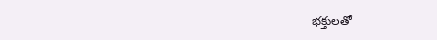భక్తులతో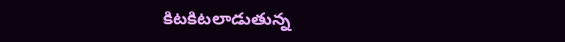కిటకిటలాడుతున్న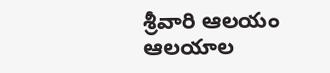శ్రీవారి ఆలయం
ఆలయాల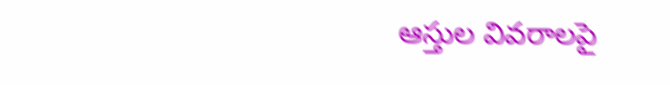ఆస్తుల వివరాలపై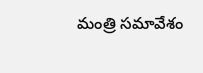మంత్రి సమావేశం